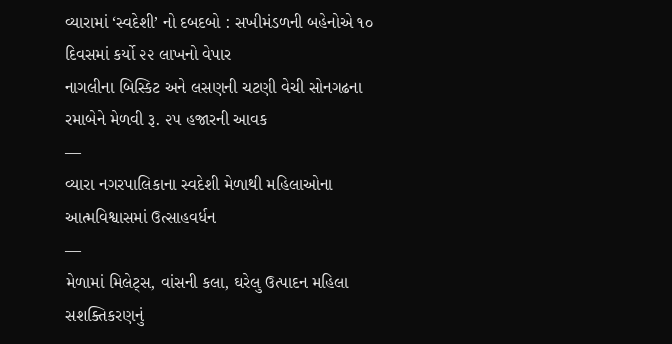વ્યારામાં ‘સ્વદેશી’ નો દબદબો : સખીમંડળની બહેનોએ ૧૦ દિવસમાં કર્યો ૨૨ લાખનો વેપાર
નાગલીના બિસ્કિટ અને લસણની ચટણી વેચી સોનગઢના રમાબેને મેળવી રૂ. ૨૫ હજારની આવક
—
વ્યારા નગરપાલિકાના સ્વદેશી મેળાથી મહિલાઓના આત્મવિશ્વાસમાં ઉત્સાહવર્ધન
—
મેળામાં મિલેટ્સ, વાંસની કલા, ઘરેલુ ઉત્પાદન મહિલા સશક્તિકરણનું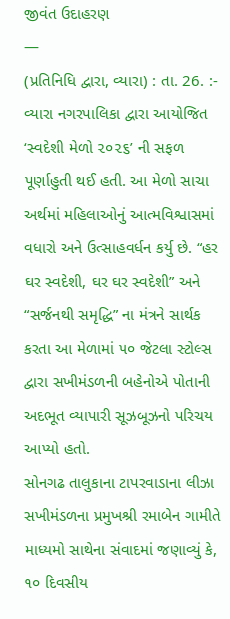જીવંત ઉદાહરણ
—
(પ્રતિનિધિ દ્વારા, વ્યારા) : તા. 26. :- વ્યારા નગરપાલિકા દ્વારા આયોજિત ‘સ્વદેશી મેળો ૨૦૨૬’ ની સફળ પૂર્ણાહુતી થઈ હતી. આ મેળો સાચા અર્થમાં મહિલાઓનું આત્મવિશ્વાસમાં વધારો અને ઉત્સાહવર્ધન કર્યુ છે. “હર ઘર સ્વદેશી, ઘર ઘર સ્વદેશી” અને “સર્જનથી સમૃદ્ધિ” ના મંત્રને સાર્થક કરતા આ મેળામાં ૫૦ જેટલા સ્ટોલ્સ દ્વારા સખીમંડળની બહેનોએ પોતાની અદભૂત વ્યાપારી સૂઝબૂઝનો પરિચય આપ્યો હતો.
સોનગઢ તાલુકાના ટાપરવાડાના લીઝા સખીમંડળના પ્રમુખશ્રી રમાબેન ગામીતે માધ્યમો સાથેના સંવાદમાં જણાવ્યું કે, ૧૦ દિવસીય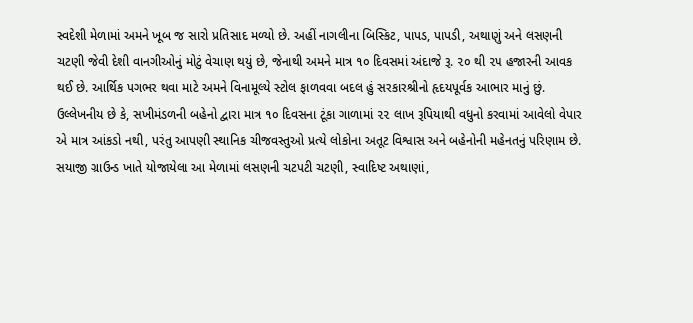સ્વદેશી મેળામાં અમને ખૂબ જ સારો પ્રતિસાદ મળ્યો છે. અહીં નાગલીના બિસ્કિટ, પાપડ, પાપડી, અથાણું અને લસણની ચટણી જેવી દેશી વાનગીઓનું મોટું વેચાણ થયું છે, જેનાથી અમને માત્ર ૧૦ દિવસમાં અંદાજે રૂ. ૨૦ થી ૨૫ હજારની આવક થઈ છે. આર્થિક પગભર થવા માટે અમને વિનામૂલ્યે સ્ટોલ ફાળવવા બદલ હું સરકારશ્રીનો હૃદયપૂર્વક આભાર માનું છું.
ઉલ્લેખનીય છે કે, સખીમંડળની બહેનો દ્વારા માત્ર ૧૦ દિવસના ટૂંકા ગાળામાં ૨૨ લાખ રૂપિયાથી વધુનો કરવામાં આવેલો વેપાર એ માત્ર આંકડો નથી, પરંતુ આપણી સ્થાનિક ચીજવસ્તુઓ પ્રત્યે લોકોના અતૂટ વિશ્વાસ અને બહેનોની મહેનતનું પરિણામ છે.
સયાજી ગ્રાઉન્ડ ખાતે યોજાયેલા આ મેળામાં લસણની ચટપટી ચટણી, સ્વાદિષ્ટ અથાણાં,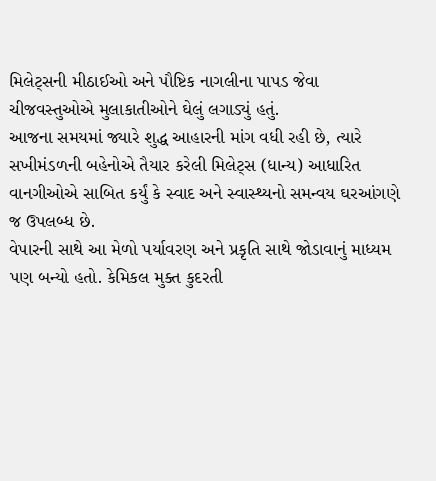મિલેટ્સની મીઠાઈઓ અને પૌષ્ટિક નાગલીના પાપડ જેવા ચીજવસ્તુઓએ મુલાકાતીઓને ઘેલું લગાડ્યું હતું.
આજના સમયમાં જ્યારે શુદ્ધ આહારની માંગ વધી રહી છે, ત્યારે સખીમંડળની બહેનોએ તૈયાર કરેલી મિલેટ્સ (ધાન્ય) આધારિત વાનગીઓએ સાબિત કર્યું કે સ્વાદ અને સ્વાસ્થ્યનો સમન્વય ઘરઆંગણે જ ઉપલબ્ધ છે.
વેપારની સાથે આ મેળો પર્યાવરણ અને પ્રકૃતિ સાથે જોડાવાનું માધ્યમ પણ બન્યો હતો. કેમિકલ મુક્ત કુદરતી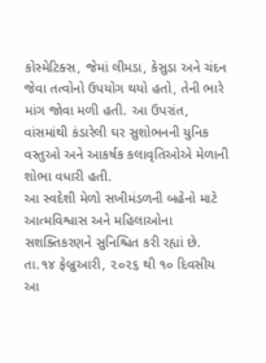કોસ્મેટિક્સ, જેમાં લીમડા, કેસુડા અને ચંદન જેવા તત્વોનો ઉપયોગ થયો હતો, તેની ભારે માંગ જોવા મળી હતી. આ ઉપરાંત, વાંસમાંથી કંડારેલી ઘર સુશોભનની યુનિક વસ્તુઓ અને આકર્ષક કલાવૃતિઓએ મેળાની શોભા વધારી હતી.
આ સ્વદેશી મેળો સખીમંડળની બહેનો માટે આત્મવિશ્વાસ અને મહિલાઓના સશક્તિકરણને સુનિશ્ચિત કરી રહ્યાં છે. તા.૧૪ ફેબ્રુઆરી, ૨૦૨૬ થી ૧૦ દિવસીય આ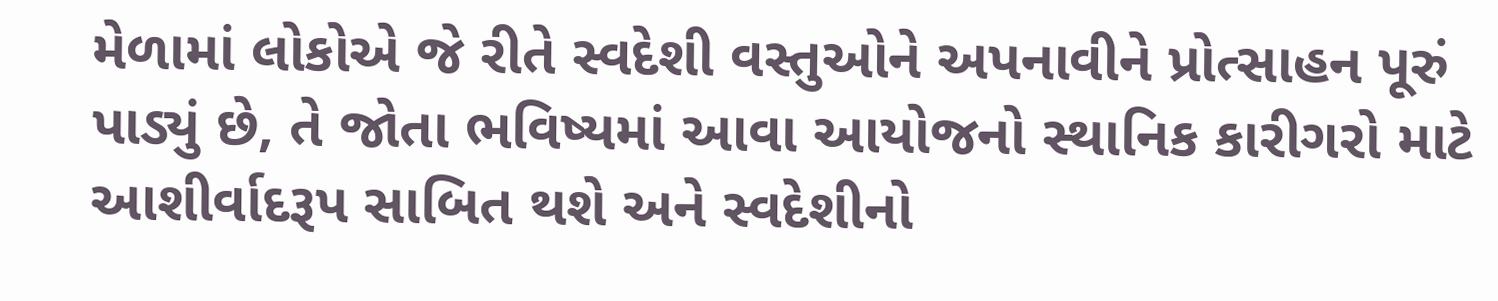મેળામાં લોકોએ જે રીતે સ્વદેશી વસ્તુઓને અપનાવીને પ્રોત્સાહન પૂરું પાડ્યું છે, તે જોતા ભવિષ્યમાં આવા આયોજનો સ્થાનિક કારીગરો માટે આશીર્વાદરૂપ સાબિત થશે અને સ્વદેશીનો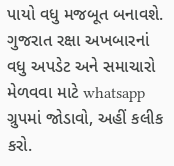પાયો વધુ મજબૂત બનાવશે.
ગુજરાત રક્ષા અખબારનાં વધુ અપડેટ અને સમાચારો મેળવવા માટે whatsapp ગ્રુપમાં જોડાવો, અહીં કલીક કરો.